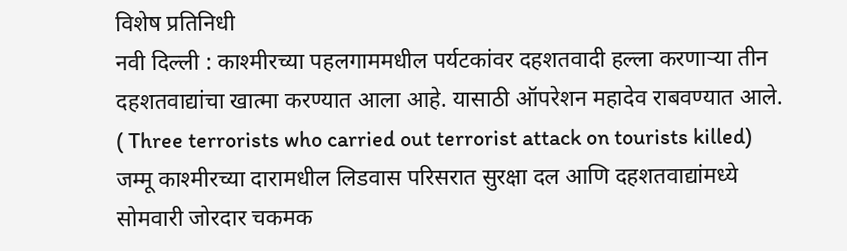विशेष प्रतिनिधी
नवी दिल्ली : काश्मीरच्या पहलगाममधील पर्यटकांवर दहशतवादी हल्ला करणाऱ्या तीन दहशतवाद्यांचा खात्मा करण्यात आला आहे. यासाठी ऑपरेशन महादेव राबवण्यात आले.
( Three terrorists who carried out terrorist attack on tourists killed)
जम्मू काश्मीरच्या दारामधील लिडवास परिसरात सुरक्षा दल आणि दहशतवाद्यांमध्ये सोमवारी जोरदार चकमक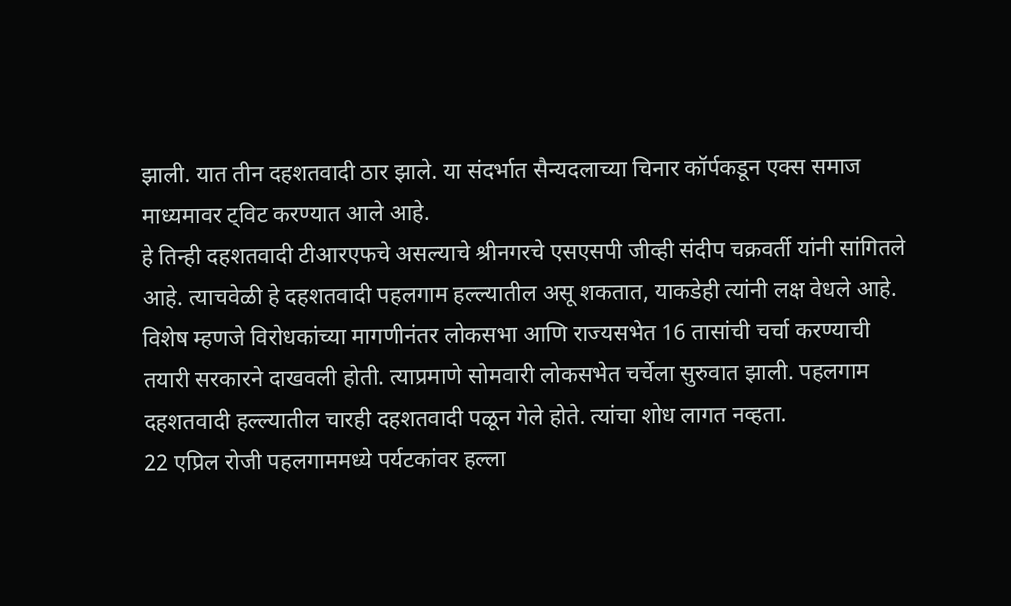झाली. यात तीन दहशतवादी ठार झाले. या संदर्भात सैन्यदलाच्या चिनार कॉर्पकडून एक्स समाज माध्यमावर ट्विट करण्यात आले आहे.
हे तिन्ही दहशतवादी टीआरएफचे असल्याचे श्रीनगरचे एसएसपी जीव्ही संदीप चक्रवर्ती यांनी सांगितले आहे. त्याचवेळी हे दहशतवादी पहलगाम हल्ल्यातील असू शकतात, याकडेही त्यांनी लक्ष वेधले आहे. विशेष म्हणजे विरोधकांच्या मागणीनंतर लोकसभा आणि राज्यसभेत 16 तासांची चर्चा करण्याची तयारी सरकारने दाखवली होती. त्याप्रमाणे सोमवारी लोकसभेत चर्चेला सुरुवात झाली. पहलगाम दहशतवादी हल्ल्यातील चारही दहशतवादी पळून गेले होते. त्यांचा शोध लागत नव्हता.
22 एप्रिल रोजी पहलगाममध्ये पर्यटकांवर हल्ला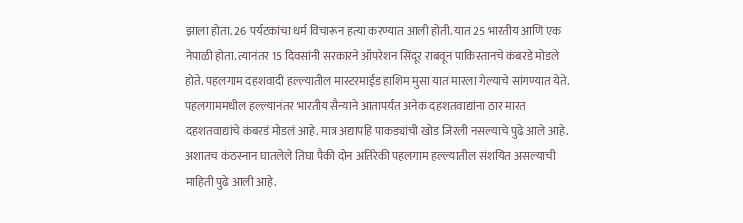झाला होता. 26 पर्यटकांचा धर्म विचारून हत्या करण्यात आली होती. यात 25 भारतीय आणि एक नेपाळी होता. त्यानंतर 15 दिवसांनी सरकारने ऑपरेशन सिंदूर राबवून पाकिस्तानचे कंबरडे मोडले होते. पहलगाम दहशवादी हल्ल्यातील मास्टरमाईंड हाशिम मुसा यात मारला गेल्याचे सांगण्यात येते.
पहलगाममधील हल्ल्यानंतर भारतीय सैन्याने आतापर्यंत अनेक दहशतवाद्यांना ठार मारत दहशतवाद्यांचे कंबरडं मोडलं आहे. मात्र अद्यापहि पाकड्यांची खोड जिरली नसल्याचे पुढे आले आहे. अशातच कंठस्नान घातलेले तिघा पैकी दोन अतिरेकी पहलगाम हल्ल्यातील संशयित असल्याची माहिती पुढे आली आहे.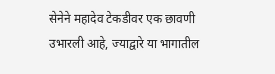सेनेने महादेव टेकडीवर एक छावणी उभारली आहे, ज्याद्वारे या भागातील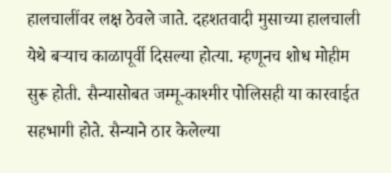हालचालींवर लक्ष ठेवले जाते. दहशतवादी मुसाच्या हालचाली येथे बऱ्याच काळापूर्वी दिसल्या होत्या. म्हणूनच शोध मोहीम सुरू होती. सैन्यासोबत जम्मू-काश्मीर पोलिसही या कारवाईत सहभागी होते. सैन्याने ठार केलेल्या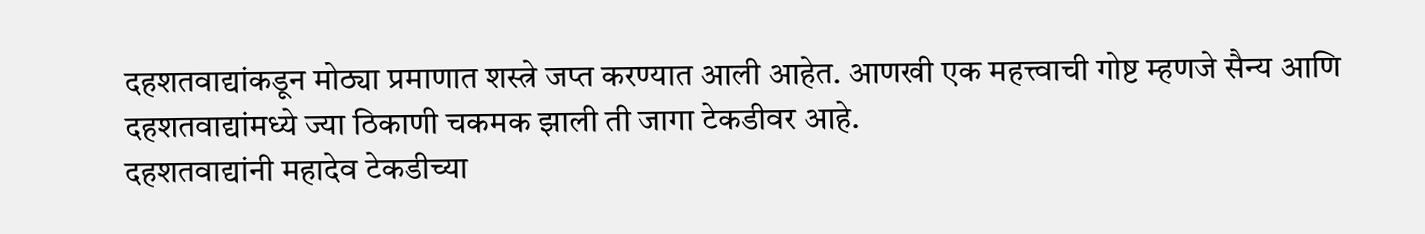दहशतवाद्यांकडून मोठ्या प्रमाणात शस्त्रे जप्त करण्यात आली आहेत. आणखी एक महत्त्वाची गोष्ट म्हणजे सैन्य आणि दहशतवाद्यांमध्ये ज्या ठिकाणी चकमक झाली ती जागा टेकडीवर आहे.
दहशतवाद्यांनी महादेव टेकडीच्या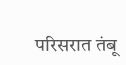परिसरात तंबू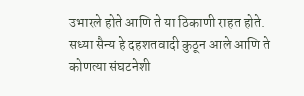उभारले होते आणि ते या ठिकाणी राहत होते. सध्या सैन्य हे दहशतवादी कुठून आले आणि ते कोणत्या संघटनेशी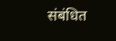संबंधित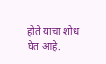होते याचा शोध घेत आहे.